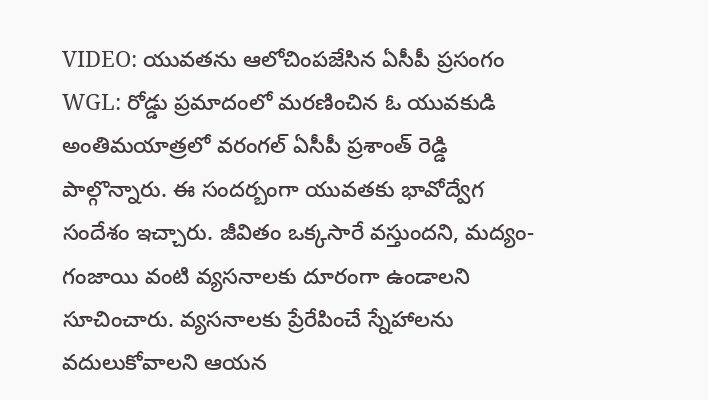VIDEO: యువతను ఆలోచింపజేసిన ఏసీపీ ప్రసంగం
WGL: రోడ్డు ప్రమాదంలో మరణించిన ఓ యువకుడి అంతిమయాత్రలో వరంగల్ ఏసీపీ ప్రశాంత్ రెడ్డి పాల్గొన్నారు. ఈ సందర్బంగా యువతకు భావోద్వేగ సందేశం ఇచ్చారు. జీవితం ఒక్కసారే వస్తుందని, మద్యం-గంజాయి వంటి వ్యసనాలకు దూరంగా ఉండాలని సూచించారు. వ్యసనాలకు ప్రేరేపించే స్నేహాలను వదులుకోవాలని ఆయన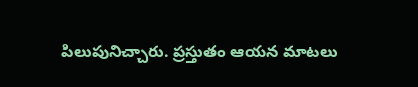పిలుపునిచ్చారు. ప్రస్తుతం ఆయన మాటలు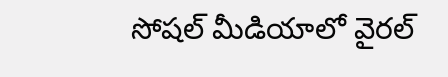సోషల్ మీడియాలో వైరల్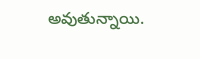అవుతున్నాయి.